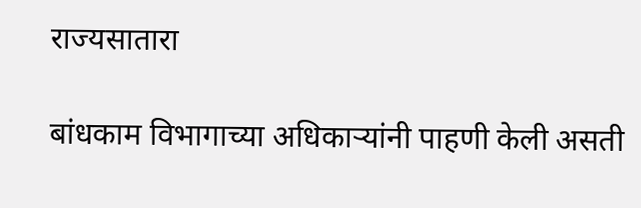राज्यसातारा

बांधकाम विभागाच्या अधिकाऱ्यांनी पाहणी केली असती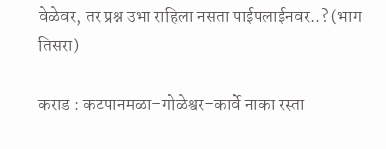वेळेवर, तर प्रश्न उभा राहिला नसता पाईपलाईनवर..? (भाग तिसरा)

कराड : कटपानमळा–गोळेश्वर–कार्वे नाका रस्ता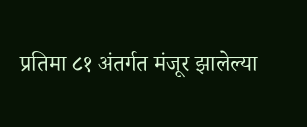प्रतिमा ८१ अंतर्गत मंजूर झालेल्या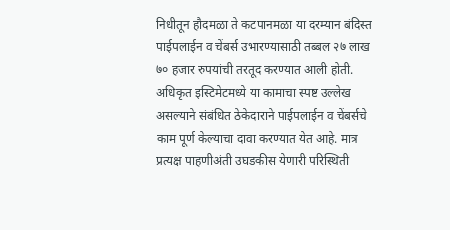निधीतून हौदमळा ते कटपानमळा या दरम्यान बंदिस्त पाईपलाईन व चेंबर्स उभारण्यासाठी तब्बल २७ लाख ७० हजार रुपयांची तरतूद करण्यात आली होती. अधिकृत इस्टिमेटमध्ये या कामाचा स्पष्ट उल्लेख असल्याने संबंधित ठेकेदाराने पाईपलाईन व चेंबर्सचे काम पूर्ण केल्याचा दावा करण्यात येत आहे. मात्र प्रत्यक्ष पाहणीअंती उघडकीस येणारी परिस्थिती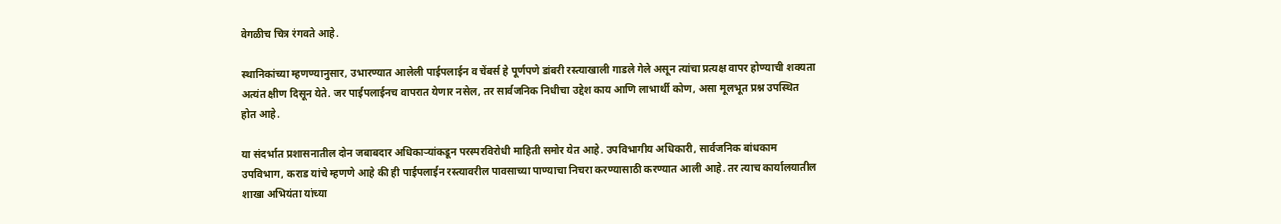वेगळीच चित्र रंगवते आहे.

स्थानिकांच्या म्हणण्यानुसार, उभारण्यात आलेली पाईपलाईन व चेंबर्स हे पूर्णपणे डांबरी रस्त्याखाली गाडले गेले असून त्यांचा प्रत्यक्ष वापर होण्याची शक्यता अत्यंत क्षीण दिसून येते. जर पाईपलाईनच वापरात येणार नसेल, तर सार्वजनिक निधीचा उद्देश काय आणि लाभार्थी कोण, असा मूलभूत प्रश्न उपस्थित होत आहे.

या संदर्भात प्रशासनातील दोन जबाबदार अधिकाऱ्यांकडून परस्परविरोधी माहिती समोर येत आहे. उपविभागीय अधिकारी, सार्वजनिक बांधकाम उपविभाग, कराड यांचे म्हणणे आहे की ही पाईपलाईन रस्त्यावरील पावसाच्या पाण्याचा निचरा करण्यासाठी करण्यात आली आहे. तर त्याच कार्यालयातील शाखा अभियंता यांच्या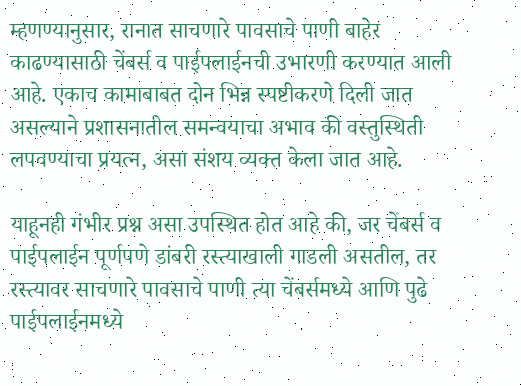म्हणण्यानुसार, रानात साचणारे पावसाचे पाणी बाहेर काढण्यासाठी चेंबर्स व पाईपलाईनची उभारणी करण्यात आली आहे. एकाच कामाबाबत दोन भिन्न स्पष्टीकरणे दिली जात असल्याने प्रशासनातील समन्वयाचा अभाव की वस्तुस्थिती लपवण्याचा प्रयत्न, असा संशय व्यक्त केला जात आहे.

याहूनही गंभीर प्रश्न असा उपस्थित होत आहे की, जर चेंबर्स व पाईपलाईन पूर्णपणे डांबरी रस्त्याखाली गाडली असतील, तर रस्त्यावर साचणारे पावसाचे पाणी त्या चेंबर्समध्ये आणि पुढे पाईपलाईनमध्ये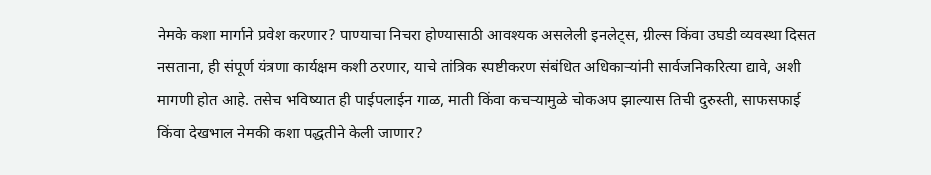नेमके कशा मार्गाने प्रवेश करणार? पाण्याचा निचरा होण्यासाठी आवश्यक असलेली इनलेट्स, ग्रील्स किंवा उघडी व्यवस्था दिसत नसताना, ही संपूर्ण यंत्रणा कार्यक्षम कशी ठरणार, याचे तांत्रिक स्पष्टीकरण संबंधित अधिकाऱ्यांनी सार्वजनिकरित्या द्यावे, अशी मागणी होत आहे. तसेच भविष्यात ही पाईपलाईन गाळ, माती किंवा कचऱ्यामुळे चोकअप झाल्यास तिची दुरुस्ती, साफसफाई किंवा देखभाल नेमकी कशा पद्धतीने केली जाणार?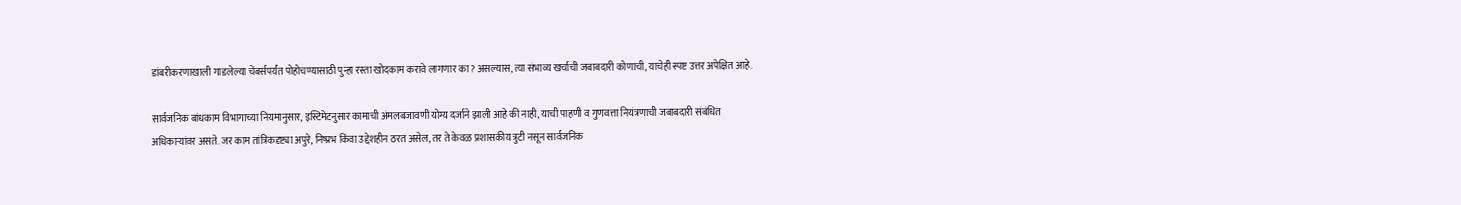डांबरीकरणाखाली गाडलेल्या चेंबर्सपर्यंत पोहोचण्यासाठी पुन्हा रस्ता खोदकाम करावे लागणार का? असल्यास, त्या संभाव्य खर्चाची जबाबदारी कोणाची, याचेही स्पष्ट उत्तर अपेक्षित आहे.

सार्वजनिक बांधकाम विभागाच्या नियमानुसार, इस्टिमेटनुसार कामाची अंमलबजावणी योग्य दर्जाने झाली आहे की नाही, याची पाहणी व गुणवत्ता नियंत्रणाची जबाबदारी संबंधित अधिकाऱ्यांवर असते. जर काम तांत्रिकदृष्ट्या अपुरे, निष्प्रभ किंवा उद्देशहीन ठरत असेल, तर ते केवळ प्रशासकीय त्रुटी नसून सार्वजनिक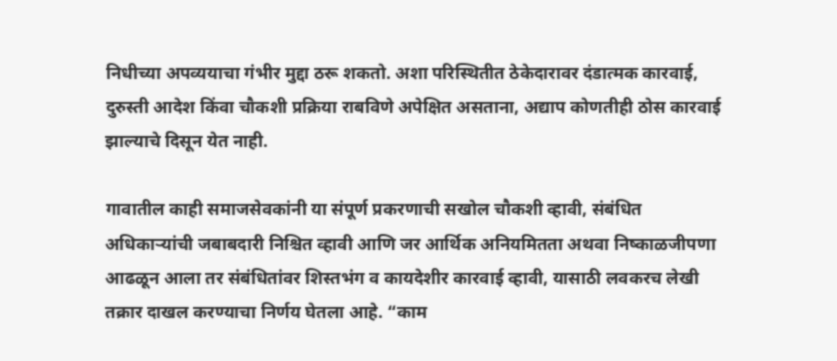निधीच्या अपव्ययाचा गंभीर मुद्दा ठरू शकतो. अशा परिस्थितीत ठेकेदारावर दंडात्मक कारवाई, दुरुस्ती आदेश किंवा चौकशी प्रक्रिया राबविणे अपेक्षित असताना, अद्याप कोणतीही ठोस कारवाई झाल्याचे दिसून येत नाही.

गावातील काही समाजसेवकांनी या संपूर्ण प्रकरणाची सखोल चौकशी व्हावी, संबंधित अधिकाऱ्यांची जबाबदारी निश्चित व्हावी आणि जर आर्थिक अनियमितता अथवा निष्काळजीपणा आढळून आला तर संबंधितांवर शिस्तभंग व कायदेशीर कारवाई व्हावी, यासाठी लवकरच लेखी तक्रार दाखल करण्याचा निर्णय घेतला आहे. “काम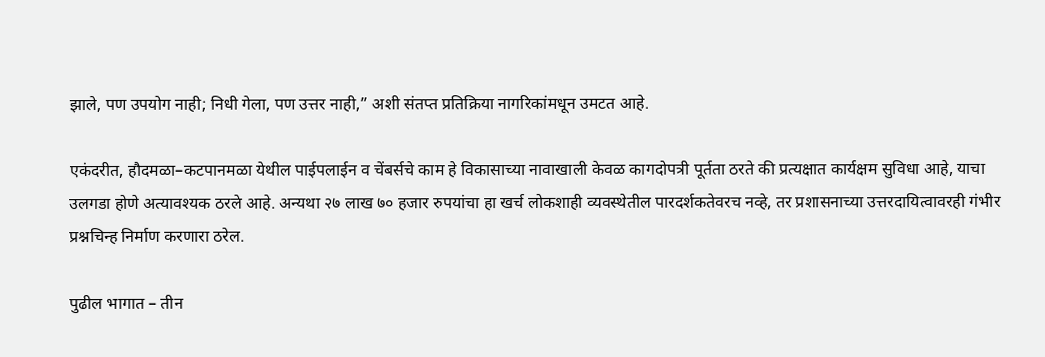झाले, पण उपयोग नाही; निधी गेला, पण उत्तर नाही,” अशी संतप्त प्रतिक्रिया नागरिकांमधून उमटत आहे.

एकंदरीत, हौदमळा–कटपानमळा येथील पाईपलाईन व चेंबर्सचे काम हे विकासाच्या नावाखाली केवळ कागदोपत्री पूर्तता ठरते की प्रत्यक्षात कार्यक्षम सुविधा आहे, याचा उलगडा होणे अत्यावश्यक ठरले आहे. अन्यथा २७ लाख ७० हजार रुपयांचा हा खर्च लोकशाही व्यवस्थेतील पारदर्शकतेवरच नव्हे, तर प्रशासनाच्या उत्तरदायित्वावरही गंभीर प्रश्नचिन्ह निर्माण करणारा ठरेल.

पुढील भागात – तीन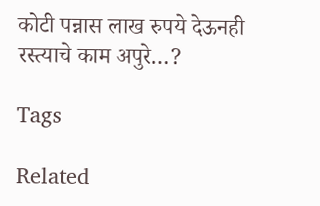कोटी पन्नास लाख रुपये देऊनही रस्त्याचे काम अपुरे…?

Tags

Related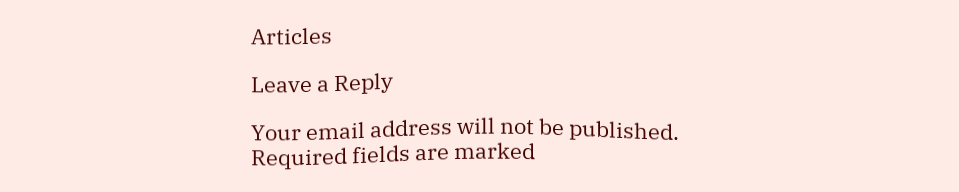Articles

Leave a Reply

Your email address will not be published. Required fields are marked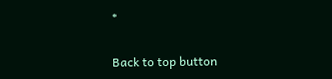*

Back to top button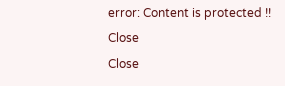error: Content is protected !!
Close
Close